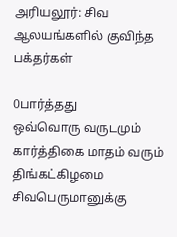அரியலூர்: சிவ ஆலயங்களில் குவிந்த பக்தர்கள்

0பார்த்தது
ஒவ்வொரு வருடமும் கார்த்திகை மாதம் வரும் திங்கட்கிழமை சிவபெருமானுக்கு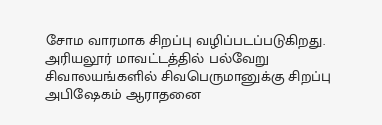சோம வாரமாக சிறப்பு வழிப்படப்படுகிறது. அரியலூர் மாவட்டத்தில் பல்வேறு சிவாலயங்களில் சிவபெருமானுக்கு சிறப்பு அபிஷேகம் ஆராதனை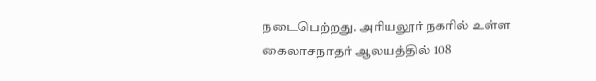நடைபெற்றது. அரியலூர் நகரில் உள்ள கைலாசநாதர் ஆலயத்தில் 108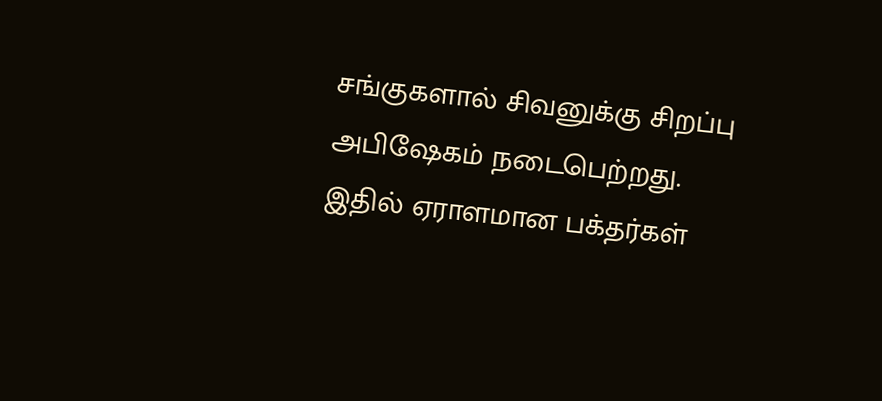சங்குகளால் சிவனுக்கு சிறப்பு அபிஷேகம் நடைபெற்றது. இதில் ஏராளமான பக்தர்கள்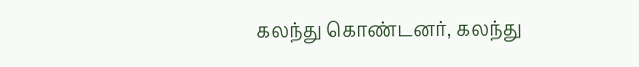கலந்து கொண்டனர், கலந்து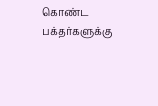கொண்ட பக்தர்களுக்கு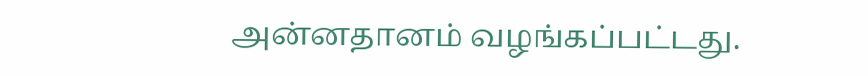அன்னதானம் வழங்கப்பட்டது.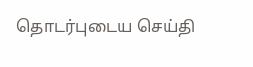தொடர்புடைய செய்தி